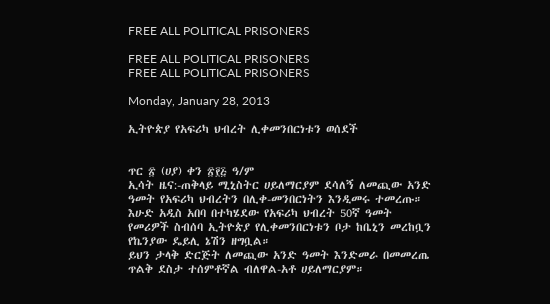FREE ALL POLITICAL PRISONERS

FREE ALL POLITICAL PRISONERS
FREE ALL POLITICAL PRISONERS

Monday, January 28, 2013

ኢትዮጵያ የአፍሪካ ህብረት ሊቀመንበርነቱን ወሰደች


ጥር ፳ (ሀያ) ቀን ፳፻፭ ዓ/ም
ኢሳት ዜና:-ጠቅላይ ሚኒስትር ሀይለማርያም ደሳለኝ ለመጪው አንድ ዓመት የአፍሪካ ህብረትን በሊቀ-መንበርነትን እንዲመሩ ተመረጡ።
እሁድ አዲስ አበባ በተካሄደው የአፍሪካ ህብረት 50ኛ ዓመት የመሪዎች ስብሰባ ኢትዮጵያ የሊቀመንበርነቱን ቦታ ከቤኒን መረከቧን የኬንያው ዴይሊ ኔሽን ዘግቧል።
ይህን ታላቅ ድርጅት ለመጪው አንድ ዓመት እንድመራ በመመረጤ ጥልቅ ደስታ ተሰምቶኛል ብለዋል-አቶ ሀይለማርያም።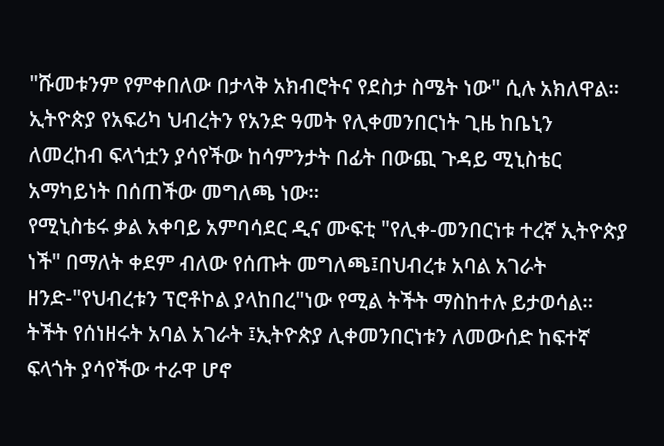"ሹመቱንም የምቀበለው በታላቅ አክብሮትና የደስታ ስሜት ነው" ሲሉ አክለዋል።
ኢትዮጵያ የአፍሪካ ህብረትን የአንድ ዓመት የሊቀመንበርነት ጊዜ ከቤኒን ለመረከብ ፍላጎቷን ያሳየችው ከሳምንታት በፊት በውጪ ጉዳይ ሚኒስቴር አማካይነት በሰጠችው መግለጫ ነው።
የሚኒስቴሩ ቃል አቀባይ አምባሳደር ዲና ሙፍቲ "የሊቀ-መንበርነቱ ተረኛ ኢትዮጵያ ነች" በማለት ቀደም ብለው የሰጡት መግለጫ፤በህብረቱ አባል አገራት ዘንድ-"የህብረቱን ፕሮቶኮል ያላከበረ"ነው የሚል ትችት ማስከተሉ ይታወሳል።
ትችት የሰነዘሩት አባል አገራት ፤ኢትዮጵያ ሊቀመንበርነቱን ለመውሰድ ከፍተኛ ፍላጎት ያሳየችው ተራዋ ሆኖ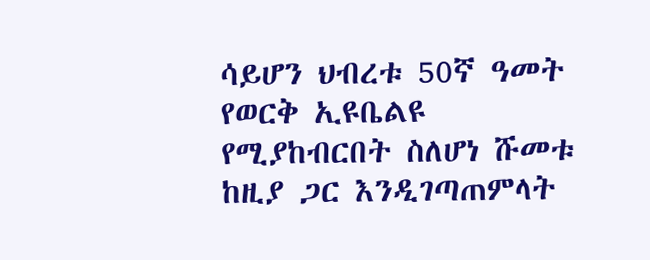ሳይሆን ህብረቱ 50ኛ ዓመት የወርቅ ኢዩቤልዩ የሚያከብርበት ስለሆነ ሹመቱ ከዚያ ጋር እንዲገጣጠምላት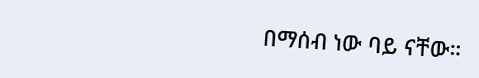በማሰብ ነው ባይ ናቸው።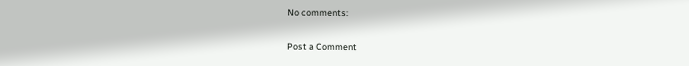No comments:

Post a Comment